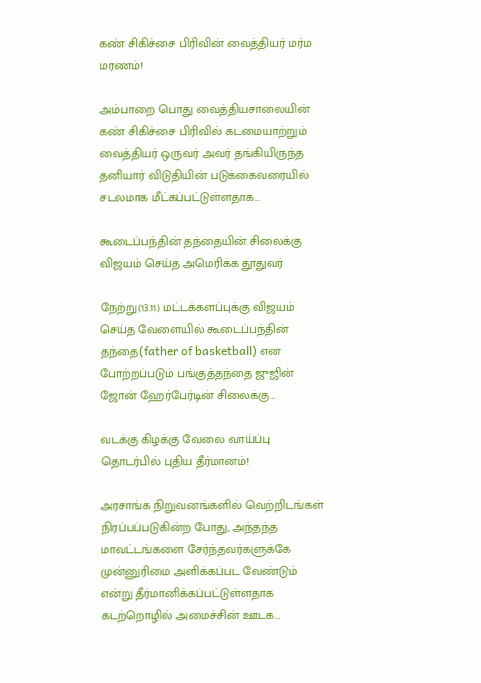கண் சிகிச்சை பிரிவின் வைத்தியர் மர்ம மரணம்!

அம்பாறை பொது வைத்தியசாலையின் கண் சிகிச்சை பிரிவில் கடமையாற்றும் வைத்தியர் ஒருவர் அவர் தங்கியிருந்த தனியார் விடுதியின் படுக்கைவரையில் சடலமாக மீட்கப்பட்டுள்ளதாக…

கூடைப்பந்தின் தந்தையின் சிலைக்கு விஜயம் செய்த அமெரிக்க தூதுவர்

நேற்று(13.11) மட்டக்களப்புக்கு விஜயம் செய்த வேளையில் கூடைப்பந்தின் தந்தை(father of basketball) என போற்றப்படும் பங்குத்தந்தை ஜுஜின் ஜோன் ஹேர்பேர்டின் சிலைக்கு…

வடக்கு கிழக்கு வேலை வாய்ப்பு தொடர்பில் புதிய தீர்மானம்!

அரசாங்க நிறுவனங்களில் வெற்றிடங்கள் நிரப்பப்படுகின்ற போது, அந்தந்த மாவட்டங்களை சேர்ந்தவர்களுக்கே முன்னுரிமை அளிக்கப்பட வேண்டும் என்று தீர்மானிக்கப்பட்டுள்ளதாக கடற்றொழில் அமைச்சின் ஊடக…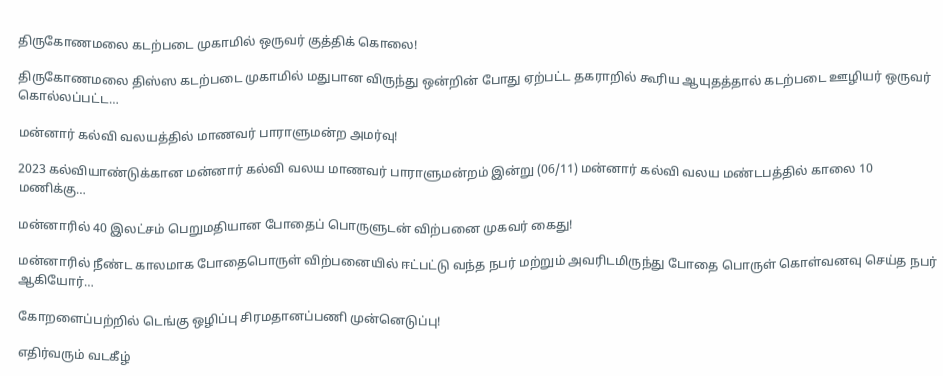திருகோணமலை கடற்படை முகாமில் ஒருவர் குத்திக் கொலை!

திருகோணமலை திஸ்ஸ கடற்படை முகாமில் மதுபான விருந்து ஒன்றின் போது ஏற்பட்ட தகராறில் கூரிய ஆயுதத்தால் கடற்படை ஊழியர் ஒருவர் கொல்லப்பட்ட…

மன்னார் கல்வி வலயத்தில் மாணவர் பாராளுமன்ற அமர்வு!

2023 கல்வியாண்டுக்கான மன்னார் கல்வி வலய மாணவர் பாராளுமன்றம் இன்று (06/11) மன்னார் கல்வி வலய மண்டபத்தில் காலை 10 மணிக்கு…

மன்னாரில் 40 இலட்சம் பெறுமதியான போதைப் பொருளுடன் விற்பனை முகவர் கைது!

மன்னாரில் நீண்ட காலமாக போதைபொருள் விற்பனையில் ஈட்பட்டு வந்த நபர் மற்றும் அவரிடமிருந்து போதை பொருள் கொள்வனவு செய்த நபர் ஆகியோர்…

கோறளைப்பற்றில் டெங்கு ஒழிப்பு சிரமதானப்பணி முன்னெடுப்பு!

எதிர்வரும் வடகீழ்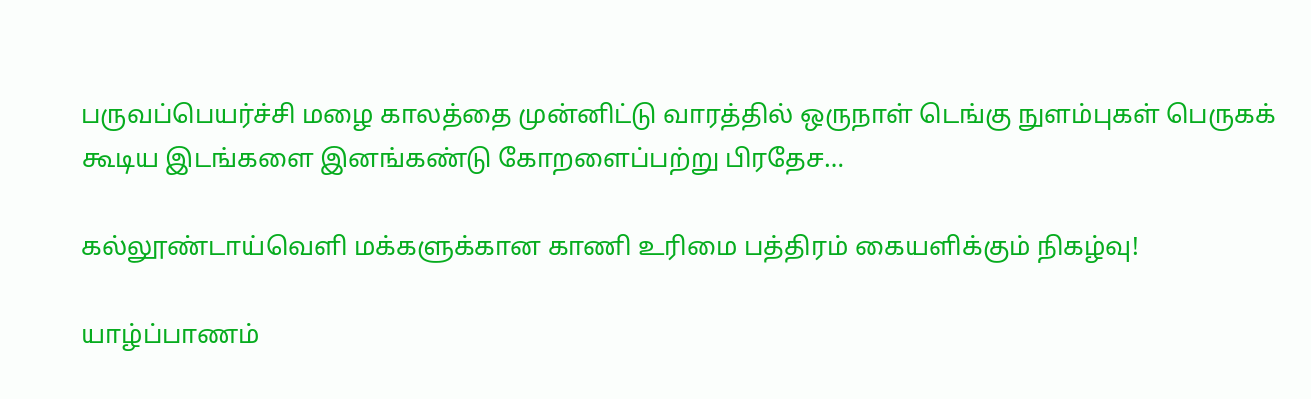பருவப்பெயர்ச்சி மழை காலத்தை முன்னிட்டு வாரத்தில் ஒருநாள் டெங்கு நுளம்புகள் பெருகக் கூடிய இடங்களை இனங்கண்டு கோறளைப்பற்று பிரதேச…

கல்லூண்டாய்வெளி மக்களுக்கான காணி உரிமை பத்திரம் கையளிக்கும் நிகழ்வு!

யாழ்ப்பாணம்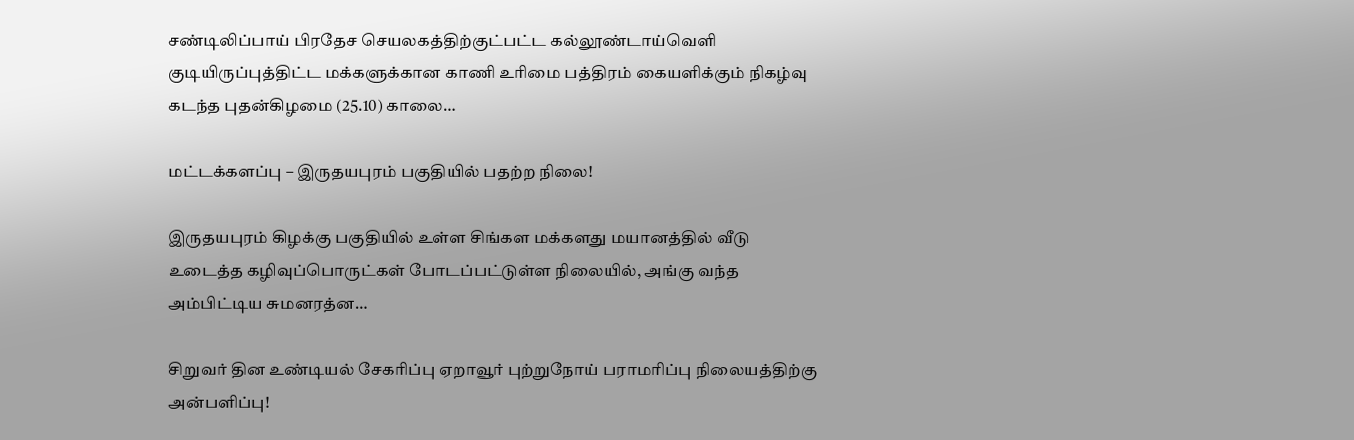சண்டிலிப்பாய் பிரதேச செயலகத்திற்குட்பட்ட கல்லூண்டாய்வெளி குடியிருப்புத்திட்ட மக்களுக்கான காணி உரிமை பத்திரம் கையளிக்கும் நிகழ்வு கடந்த புதன்கிழமை (25.10) காலை…

மட்டக்களப்பு – இருதயபுரம் பகுதியில் பதற்ற நிலை!

இருதயபுரம் கிழக்கு பகுதியில் உள்ள சிங்கள மக்களது மயானத்தில் வீடு உடைத்த கழிவுப்பொருட்கள் போடப்பட்டுள்ள நிலையில், அங்கு வந்த அம்பிட்டிய சுமனரத்ன…

சிறுவர் தின உண்டியல் சேகரிப்பு ஏறாவூர் புற்றுநோய் பராமரிப்பு நிலையத்திற்கு அன்பளிப்பு!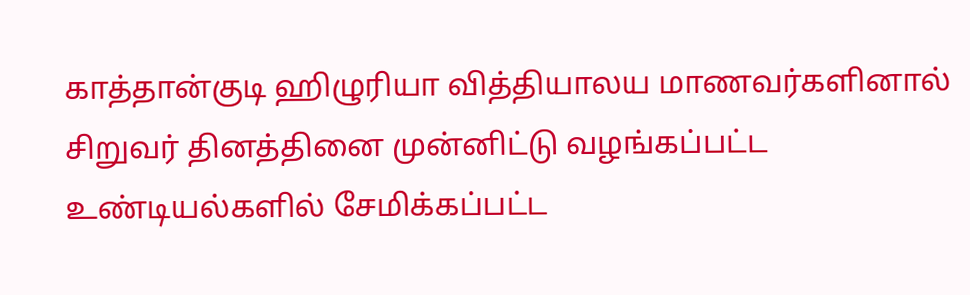காத்தான்குடி ஹிழுரியா வித்தியாலய மாணவர்களினால் சிறுவர் தினத்தினை முன்னிட்டு வழங்கப்பட்ட உண்டியல்களில் சேமிக்கப்பட்ட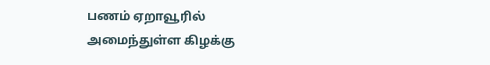பணம் ஏறாவூரில் அமைந்துள்ள கிழக்கு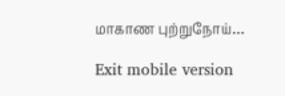மாகாண புற்றுநோய்…

Exit mobile version